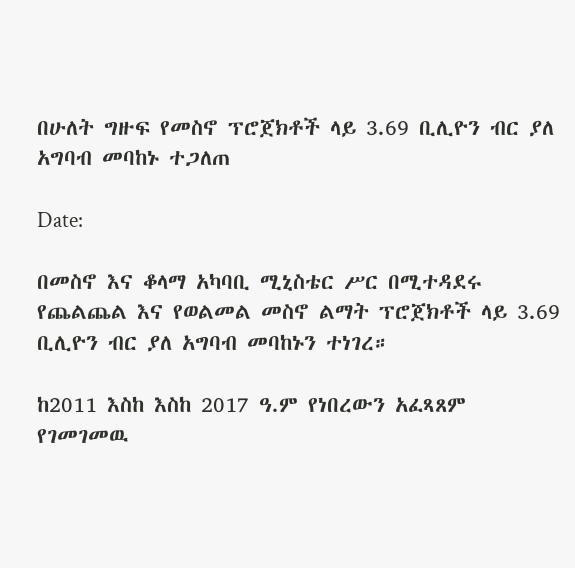በሁለት ግዙፍ የመስኖ ፕሮጀክቶች ላይ 3.69 ቢሊዮን ብር ያለ አግባብ መባከኑ ተጋለጠ

Date:

በመስኖ እና ቆላማ አካባቢ ሚኒስቴር ሥር በሚተዳደሩ የጨልጨል እና የወልመል መስኖ ልማት ፕሮጀክቶች ላይ 3.69 ቢሊዮን ብር ያለ አግባብ መባከኑን ተነገረ።

ከ2011 እስከ እስከ 2017 ዓ.ም የነበረውን አፈጻጸም የገመገመዉ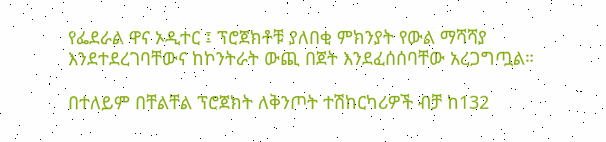የፌደራል ዋና ኦዲተር ፤ ፕሮጀክቶቹ ያለበቂ ምክንያት የውል ማሻሻያ እንደተደረገባቸውና ከኮንትራት ውጪ በጀት እንደፈሰሰባቸው አረጋግጧል።

በተለይም በቸልቸል ፕሮጀክት ለቅንጦት ተሽከርካሪዎች ብቻ ከ132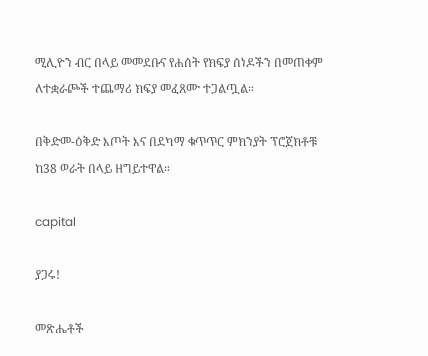ሚሊዮን ብር በላይ መመደቡና የሐሰት የክፍያ ሰነዶችን በመጠቀም ለተቋራጮች ተጨማሪ ክፍያ መፈጸሙ ተጋልጧል።

በቅድመ-ዕቅድ እጦት እና በደካማ ቁጥጥር ምክንያት ፕሮጀክቶቹ ከ38 ወራት በላይ ዘግይተዋል።

capital

ያጋሩ!

መጽሔቶች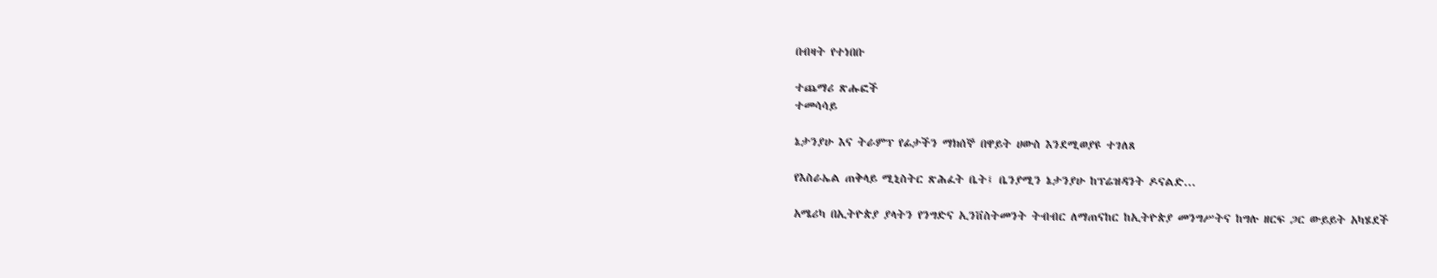በብዛት የተነበቡ

ተጨማሪ ጽሑፎች
ተመሳሳይ

ኔታንያሁ እና ትራምፕ የፊታችን ማክሰኞ በዋይት ሀውስ እንደሚወያዩ ተገለጸ

የእስራኤል ጠቅላይ ሚኒስትር ጽሕፈት ቤት፤ ቤንያሚን ኔታንያሁ ከፕሬዝዳንት ዶናልድ...

አሜሪካ በኢትዮጵያ ያላትን የንግድና ኢንቨስትመንት ትብብር ለማጠናከር ከኢትዮጵያ መንግሥትና ከግሉ ዘርፍ ጋር ውይይት አካሄደች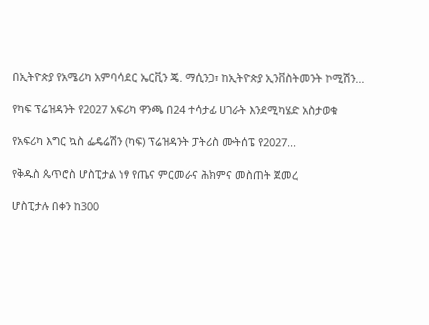በኢትዮጵያ የአሜሪካ አምባሳደር ኤርቪን ጄ. ማሲንጋ፣ ከኢትዮጵያ ኢንቨስትመንት ኮሚሽን...

የካፍ ፕሬዝዳንት የ2027 አፍሪካ ዋንጫ በ24 ተሳታፊ ሀገራት እንደሚካሄድ አስታወቁ

የአፍሪካ እግር ኳስ ፌዴሬሽን (ካፍ) ፕሬዝዳንት ፓትሪስ ሙትሰፔ የ2027...

የቅዱስ ጴጥሮስ ሆስፒታል ነፃ የጤና ምርመራና ሕክምና መስጠት ጀመረ

ሆስፒታሉ በቀን ከ300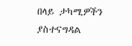በላይ ታካሚዎችን ያስተናግዳል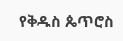የቅዱስ ጴጥሮስ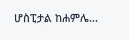ሆስፒታል ከሐምሌ...